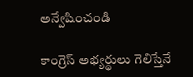అన్వేషించండి

కాంగ్రెస్ అభ్యర్థులు గెలిస్తేనే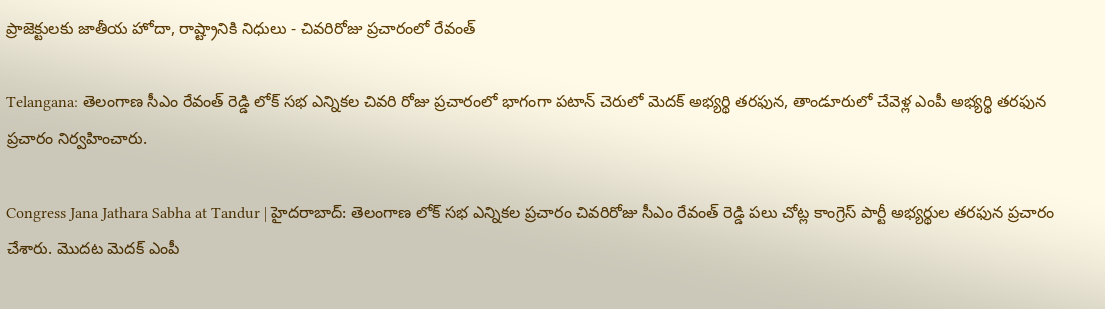ప్రాజెక్టులకు జాతీయ హోదా, రాష్ట్రానికి నిధులు - చివరిరోజు ప్రచారంలో రేవంత్

Telangana: తెలంగాణ సీఎం రేవంత్ రెడ్డి లోక్ సభ ఎన్నికల చివరి రోజు ప్రచారంలో భాగంగా పటాన్ చెరులో మెదక్ అభ్యర్థి తరఫున, తాండూరులో చేవెళ్ల ఎంపీ అభ్యర్థి తరఫున ప్రచారం నిర్వహించారు.

Congress Jana Jathara Sabha at Tandur | హైదరాబాద్: తెలంగాణ లోక్ సభ ఎన్నికల ప్రచారం చివరిరోజు సీఎం రేవంత్ రెడ్డి పలు చోట్ల కాంగ్రెస్ పార్టీ అభ్యర్థుల తరఫున ప్రచారం చేశారు. మొదట మెదక్ ఎంపీ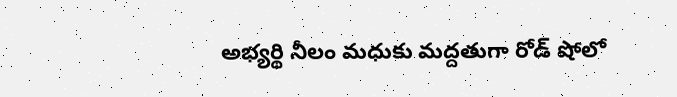అభ్యర్థి నీలం మధుకు మద్దతుగా రోడ్ షోలో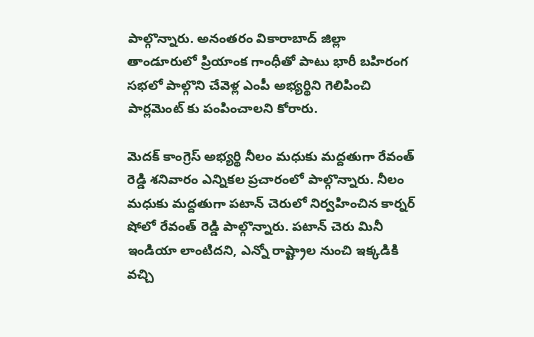పాల్గొన్నారు. అనంతరం వికారాబాద్ జిల్లా తాండూరులో ప్రియాంక గాంధీతో పాటు భారీ బహిరంగ సభలో పాల్గొని చేవెళ్ల ఎంపీ అభ్యర్థిని గెలిపించి పార్లమెంట్ కు పంపించాలని కోరారు.

మెదక్ కాంగ్రెస్ అభ్యర్థి నీలం మధుకు మద్దతుగా రేవంత్ రెడ్డి శనివారం ఎన్నికల ప్రచారంలో పాల్గొన్నారు. నీలం మధుకు మద్దతుగా పటాన్ చెరులో నిర్వహించిన కార్నర్ షోలో రేవంత్ రెడ్డి పాల్గొన్నారు. పటాన్ చెరు మినీ ఇండియా లాంటిదని, ఎన్నో రాష్ట్రాల నుంచి ఇక్కడికి వచ్చి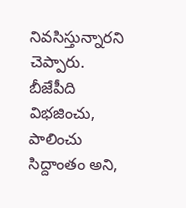నివసిస్తున్నారని చెప్పారు. బీజేపీది విభ‌జించు, పాలించు సిద్దాంతం అని,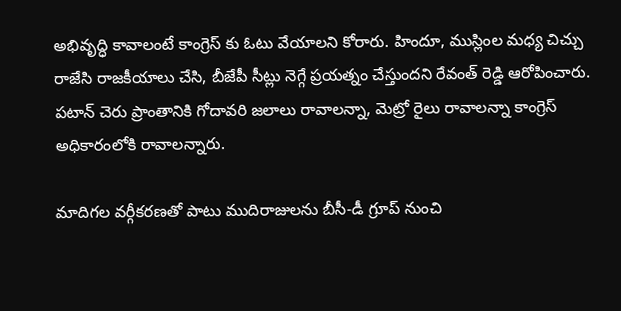అభివృద్ధి కావాలంటే కాంగ్రెస్ కు ఓటు వేయాలని కోరారు. హిందూ, ముస్లింల మధ్య చిచ్చు రాజేసి రాజకీయాలు చేసి, బీజేపీ సీట్లు నెగ్గే ప్రయత్నం చేస్తుందని రేవంత్ రెడ్డి ఆరోపించారు. పటాన్ చెరు ప్రాంతానికి గోదావరి జలాలు రావాలన్నా, మెట్రో రైలు రావాలన్నా కాంగ్రెస్ అధికారంలోకి రావాలన్నారు.

మాదిగల వర్గీకరణతో పాటు ముదిరాజులను బీసీ-డీ గ్రూప్ నుంచి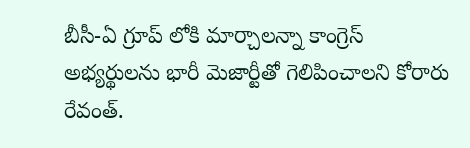బీసీ-ఏ గ్రూప్ లోకి మార్చాలన్నా కాంగ్రెస్ అభ్యర్థులను భారీ మెజార్టీతో గెలిపించాలని కోరారు రేవంత్.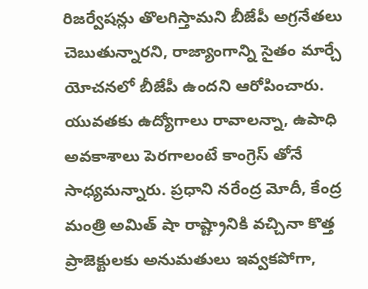రిజర్వేషన్లు తొలగిస్తామని బీజేపీ అగ్రనేతలు చెబుతున్నారని, రాజ్యాంగాన్ని సైతం మార్చే యోచనలో బీజేపీ ఉందని ఆరోపించారు. యువతకు ఉద్యోగాలు రావాలన్నా, ఉపాధి అవకాశాలు పెరగాలంటే కాంగ్రెస్ తోనే సాధ్యమన్నారు. ప్రధాని నరేంద్ర మోదీ, కేంద్ర మంత్రి అమిత్ షా రాష్ట్రానికి వచ్చినా కొత్త ప్రాజెక్టులకు అనుమతులు ఇవ్వకపోగా,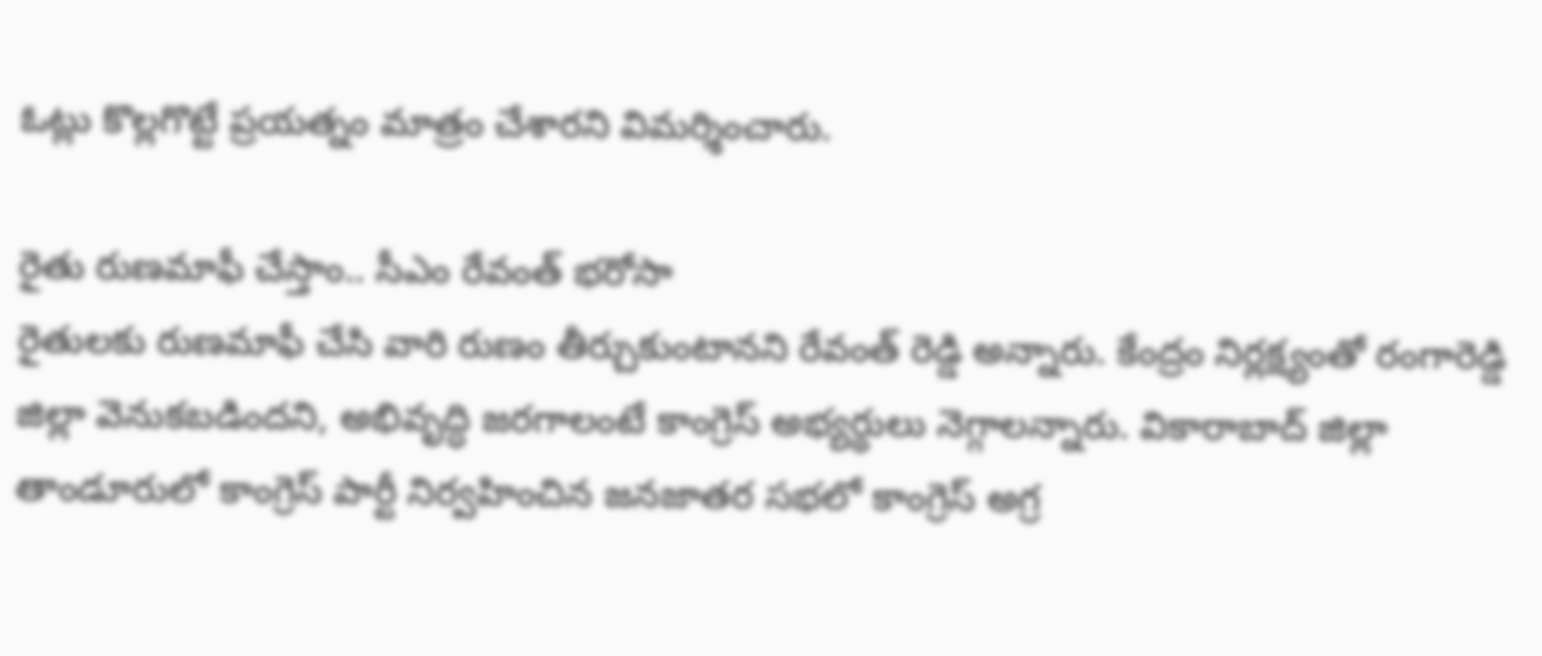ఓట్లు కొల్లగొట్టే ప్రయత్నం మాత్రం చేశారని విమర్శించారు.

రైతు రుణమాఫీ చేస్తాం.. సీఎం రేవంత్ భరోసా
రైతులకు రుణమాఫీ చేసి వారి రుణం తీర్చుకుంటానని రేవంత్ రెడ్డి అన్నారు. కేంద్రం నిర్లక్ష్యంతో రంగారెడ్డి జిల్లా వెనుకబడిందని, అభివృద్ధి జరగాలంటే కాంగ్రెస్ అభ్యర్థులు నెగ్గాలన్నారు. వికారాబాద్ జిల్లా తాండూరులో కాంగ్రెస్ పార్టీ నిర్వహించిన జనజాతర సభలో కాంగ్రెస్ అగ్ర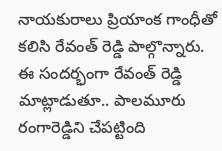నాయకురాలు ప్రియాంక గాంధీతో కలిసి రేవంత్ రెడ్డి పాల్గొన్నారు. ఈ సందర్భంగా రేవంత్ రెడ్డి మాట్లాడుతూ.. పాలమూరు రంగారెడ్డిని చేపట్టింది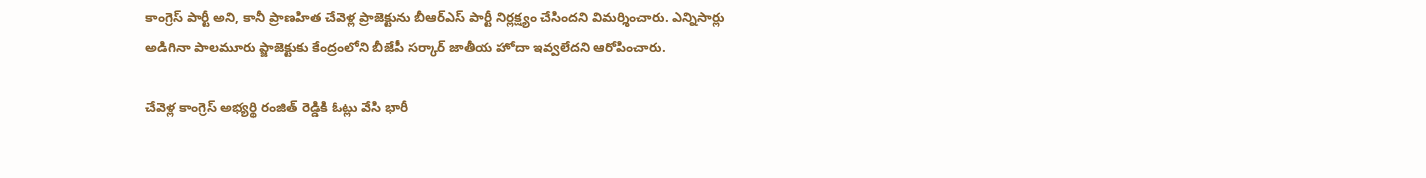కాంగ్రెస్ పార్టీ అని, కానీ ప్రాణహిత చేవెళ్ల ప్రాజెక్టును బీఆర్ఎస్ పార్టీ నిర్లక్ష్యం చేసిందని విమర్శించారు. ఎన్నిసార్లు అడిగినా పాలమూరు ప్జాజెక్టుకు కేంద్రంలోని బీజేపీ సర్కార్ జాతీయ హోదా ఇవ్వలేదని ఆరోపించారు.

చేవెళ్ల కాంగ్రెస్ అభ్యర్థి రంజిత్ రెడ్డికి ఓట్లు వేసి భారీ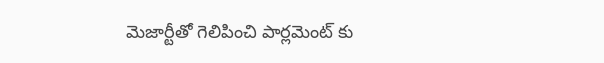మెజార్టీతో గెలిపించి పార్లమెంట్ కు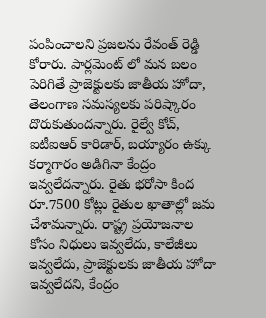పంపించాలని ప్రజలను రేవంత్ రెడ్డి కోరారు. పార్లమెంట్ లో మన బలం పెరిగితే ప్రాజెక్టులకు జాతీయ హోదా, తెలంగాణ సమస్యలకు పరిష్కారం దొరుకుతుందన్నారు. రైల్వే కోచ్‌, ఐటీఐఆర్‌ కారిడార్‌, బయ్యారం ఉక్కు కర్మాగారం అడిగినా కేంద్రం ఇవ్వలేదన్నారు. రైతు భరోసా కింద రూ.7500 కోట్లు రైతుల ఖాతాల్లో జమ చేశామన్నారు. రాష్ట్ర ప్రయోజనాల కోసం నిధులు ఇవ్వలేదు, కాలేజీలు ఇవ్వలేదు, ప్రాజెక్టులకు జాతీయ హోదా ఇవ్వలేదని, కేంద్రం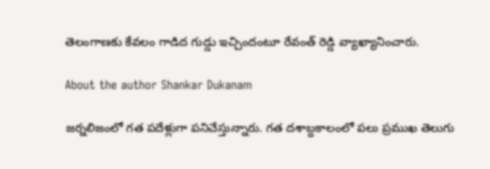తెలంగాణకు కేవలం గాడిద గుడ్డు ఇచ్చిందంటూ రేవంత్ రెడ్డి వ్యాఖ్యానించారు.

About the author Shankar Dukanam

జర్నలిజంలో గత పదేళ్లుగా పనిచేస్తున్నారు. గత దశాబ్దకాలంలో పలు ప్రముఖ తెలుగు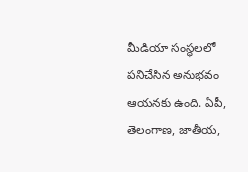మీడియా సంస్థలలో పనిచేసిన అనుభవం ఆయనకు ఉంది. ఏపీ, తెలంగాణ, జాతీయ,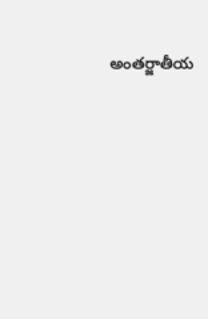అంతర్జాతీయ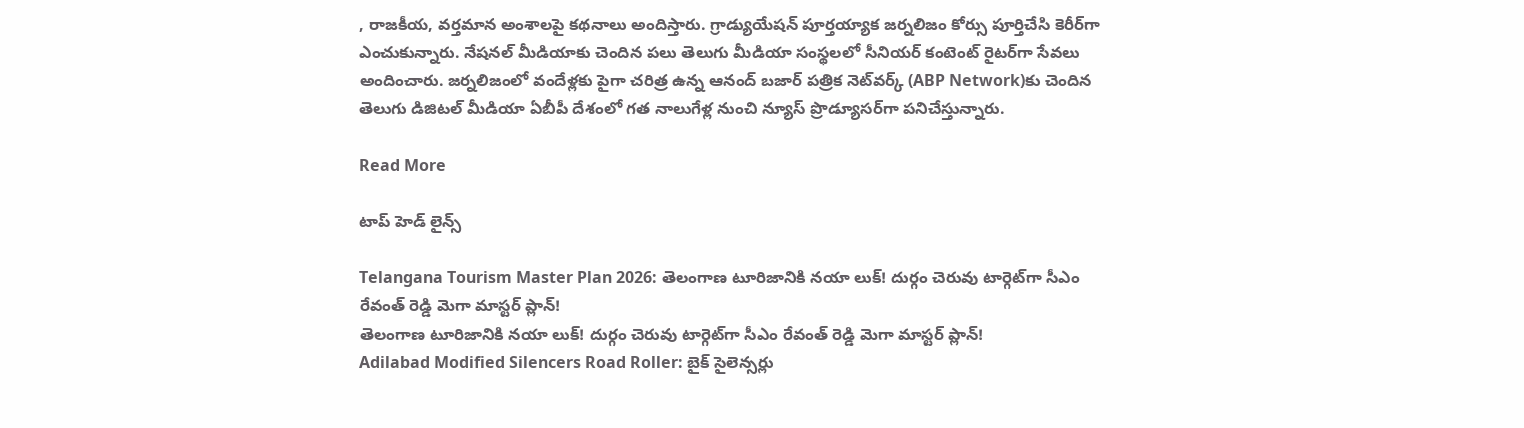, రాజకీయ, వర్తమాన అంశాలపై కథనాలు అందిస్తారు. గ్రాడ్యుయేషన్ పూర్తయ్యాక జర్నలిజం కోర్సు పూర్తిచేసి కెరీర్‌గా ఎంచుకున్నారు. నేషనల్ మీడియాకు చెందిన పలు తెలుగు మీడియా సంస్థలలో సీనియర్ కంటెంట్ రైటర్‌గా సేవలు అందించారు. జర్నలిజంలో వందేళ్లకు పైగా చరిత్ర ఉన్న ఆనంద్ బజార్ పత్రిక నెట్‌వర్క్ (ABP Network)కు చెందిన తెలుగు డిజిటల్ మీడియా ఏబీపీ దేశంలో గత నాలుగేళ్ల నుంచి న్యూస్ ప్రొడ్యూసర్‌గా పనిచేస్తున్నారు.

Read More

టాప్ హెడ్ లైన్స్

Telangana Tourism Master Plan 2026: తెలంగాణ టూరిజానికి నయా లుక్! దుర్గం చెరువు టార్గెట్‌గా సీఎం రేవంత్ రెడ్డి మెగా మాస్టర్ ప్లాన్!
తెలంగాణ టూరిజానికి నయా లుక్! దుర్గం చెరువు టార్గెట్‌గా సీఎం రేవంత్ రెడ్డి మెగా మాస్టర్ ప్లాన్!
Adilabad Modified Silencers Road Roller: బైక్ సైలెన్సర్లు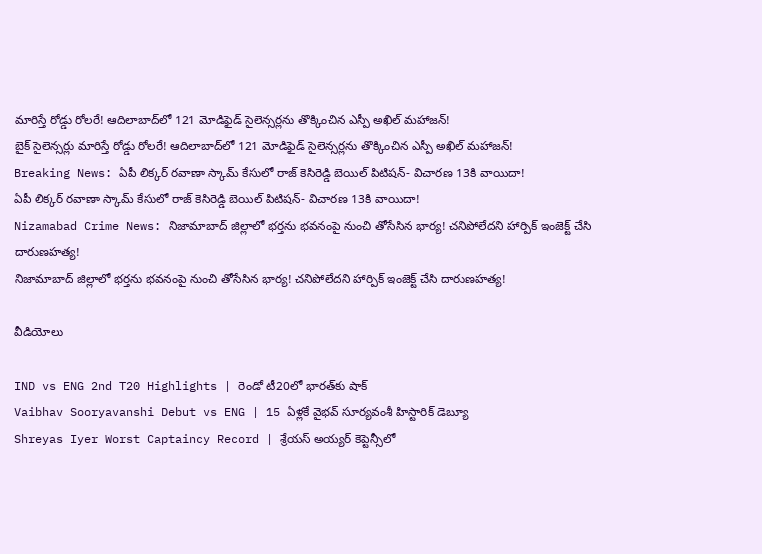మారిస్తే రోడ్డు రోలరే! ఆదిలాబాద్‌లో 121 మోడిఫైడ్ సైలెన్సర్లను తొక్కించిన ఎస్పీ అఖిల్ మహాజన్!
బైక్ సైలెన్సర్లు మారిస్తే రోడ్డు రోలరే! ఆదిలాబాద్‌లో 121 మోడిఫైడ్ సైలెన్సర్లను తొక్కించిన ఎస్పీ అఖిల్ మహాజన్!
Breaking News: ఏపీ లిక్కర్ రవాణా స్కామ్ కేసులో రాజ్ కెసిరెడ్డి బెయిల్ పిటిషన్- విచారణ 13కి వాయిదా!
ఏపీ లిక్కర్ రవాణా స్కామ్ కేసులో రాజ్ కెసిరెడ్డి బెయిల్ పిటిషన్- విచారణ 13కి వాయిదా!
Nizamabad Crime News: నిజామాబాద్ జిల్లాలో భర్తను భవనంపై నుంచి తోసేసిన భార్య! చనిపోలేదని హార్పిక్‌ ఇంజెక్ట్ చేసి దారుణహత్య!
నిజామాబాద్ జిల్లాలో భర్తను భవనంపై నుంచి తోసేసిన భార్య! చనిపోలేదని హార్పిక్‌ ఇంజెక్ట్ చేసి దారుణహత్య!

వీడియోలు

IND vs ENG 2nd T20 Highlights | రెండో టీ20లో భారత్‌కు షాక్
Vaibhav Sooryavanshi Debut vs ENG | 15 ఏళ్లకే వైభవ్ సూర్యవంశీ హిస్టారిక్ డెబ్యూ
Shreyas Iyer Worst Captaincy Record | శ్రేయస్ అయ్యర్ కెప్టెన్సీలో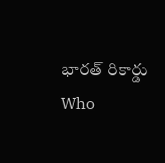భారత్ రికార్డు
Who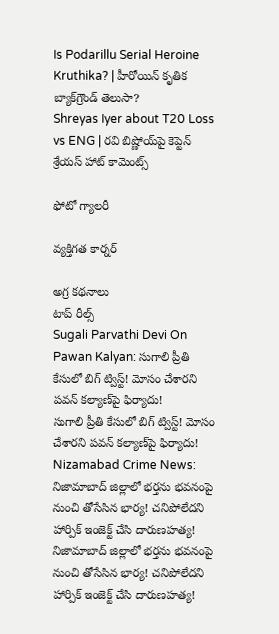Is Podarillu Serial Heroine Kruthika? | హీరోయిన్ కృతిక బ్యాక్‌గ్రౌండ్ తెలుసా?
Shreyas Iyer about T20 Loss vs ENG | రవి బిష్ణోయ్‌పై కెప్టెన్ శ్రేయస్ హాట్ కామెంట్స్

ఫోటో గ్యాలరీ

వ్యక్తిగత కార్నర్

అగ్ర కథనాలు
టాప్ రీల్స్
Sugali Parvathi Devi On Pawan Kalyan: సుగాలి ప్రీతి కేసులో బిగ్ ట్విస్ట్! మోసం చేశారని పవన్ కల్యాణ్‌పై ఫిర్యాదు!
సుగాలి ప్రీతి కేసులో బిగ్ ట్విస్ట్! మోసం చేశారని పవన్ కల్యాణ్‌పై ఫిర్యాదు!
Nizamabad Crime News: నిజామాబాద్ జిల్లాలో భర్తను భవనంపై నుంచి తోసేసిన భార్య! చనిపోలేదని హార్పిక్‌ ఇంజెక్ట్ చేసి దారుణహత్య!
నిజామాబాద్ జిల్లాలో భర్తను భవనంపై నుంచి తోసేసిన భార్య! చనిపోలేదని హార్పిక్‌ ఇంజెక్ట్ చేసి దారుణహత్య!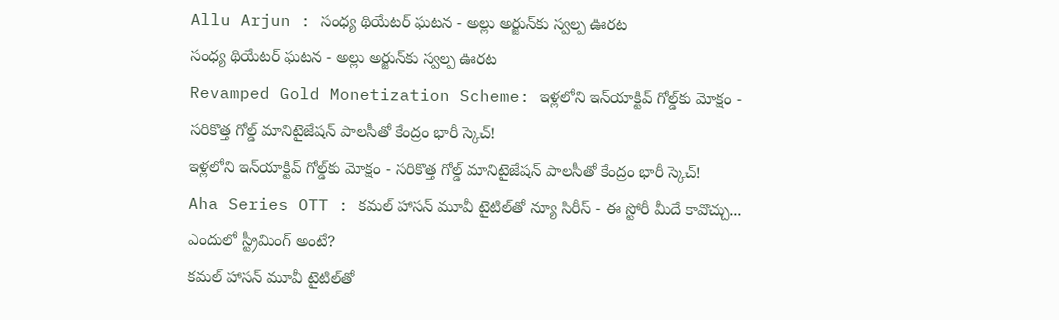Allu Arjun : సంధ్య థియేటర్ ఘటన - అల్లు అర్జున్‌కు స్వల్ప ఊరట
సంధ్య థియేటర్ ఘటన - అల్లు అర్జున్‌కు స్వల్ప ఊరట
Revamped Gold Monetization Scheme: ఇళ్లలోని ఇన్‌యాక్టివ్ గోల్డ్‌కు మోక్షం - సరికొత్త గోల్డ్ మానిటైజేషన్ పాలసీతో కేంద్రం భారీ స్కెచ్!
ఇళ్లలోని ఇన్‌యాక్టివ్ గోల్డ్‌కు మోక్షం - సరికొత్త గోల్డ్ మానిటైజేషన్ పాలసీతో కేంద్రం భారీ స్కెచ్!
Aha Series OTT : కమల్ హాసన్ మూవీ టైటిల్‌తో న్యూ సిరీస్ - ఈ స్టోరీ మీదే కావొచ్చు... ఎందులో స్ట్రీమింగ్ అంటే?
కమల్ హాసన్ మూవీ టైటిల్‌తో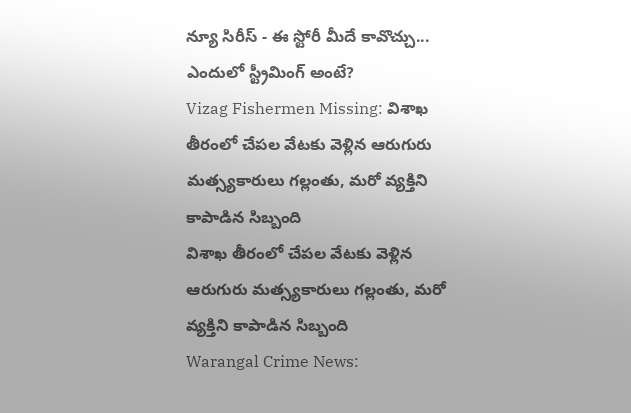న్యూ సిరీస్ - ఈ స్టోరీ మీదే కావొచ్చు... ఎందులో స్ట్రీమింగ్ అంటే?
Vizag Fishermen Missing: విశాఖ తీరంలో చేపల వేటకు వెళ్లిన ఆరుగురు మత్స్యకారులు గల్లంతు, మరో వ్యక్తిని కాపాడిన సిబ్బంది
విశాఖ తీరంలో చేపల వేటకు వెళ్లిన ఆరుగురు మత్స్యకారులు గల్లంతు, మరో వ్యక్తిని కాపాడిన సిబ్బంది
Warangal Crime News: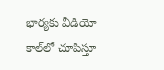భార్యకు వీడియో కాల్‌లో చూపిస్తూ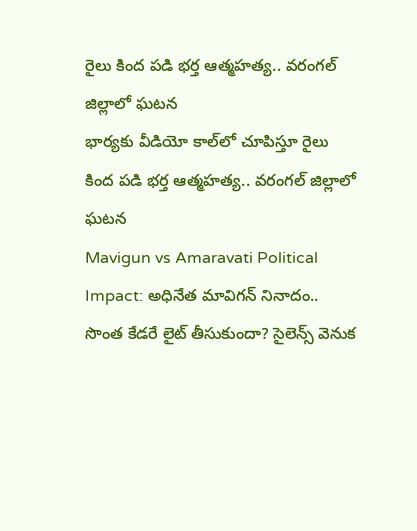రైలు కింద పడి భర్త ఆత్మహత్య.. వరంగల్ జిల్లాలో ఘటన
భార్యకు వీడియో కాల్‌లో చూపిస్తూ రైలు కింద పడి భర్త ఆత్మహత్య.. వరంగల్ జిల్లాలో ఘటన
Mavigun vs Amaravati Political Impact: అధినేత మావిగన్ నినాదం.. సొంత కేడరే లైట్ తీసుకుందా? సైలెన్స్ వెనుక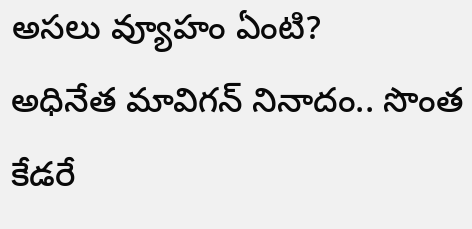అసలు వ్యూహం ఏంటి?
అధినేత మావిగన్ నినాదం.. సొంత కేడరే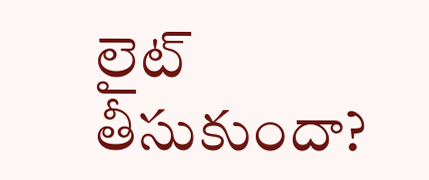లైట్ తీసుకుందా?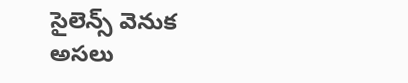సైలెన్స్ వెనుక అసలు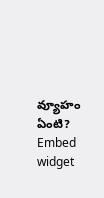వ్యూహం ఏంటి?
Embed widget